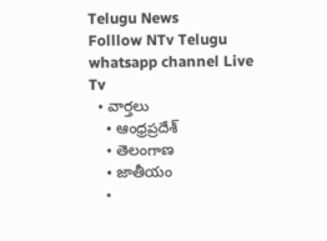Telugu News
Folllow NTv Telugu whatsapp channel Live Tv
  • వార్తలు
    • ఆంధ్రప్రదేశ్
    • తెలంగాణ
    • జాతీయం
    •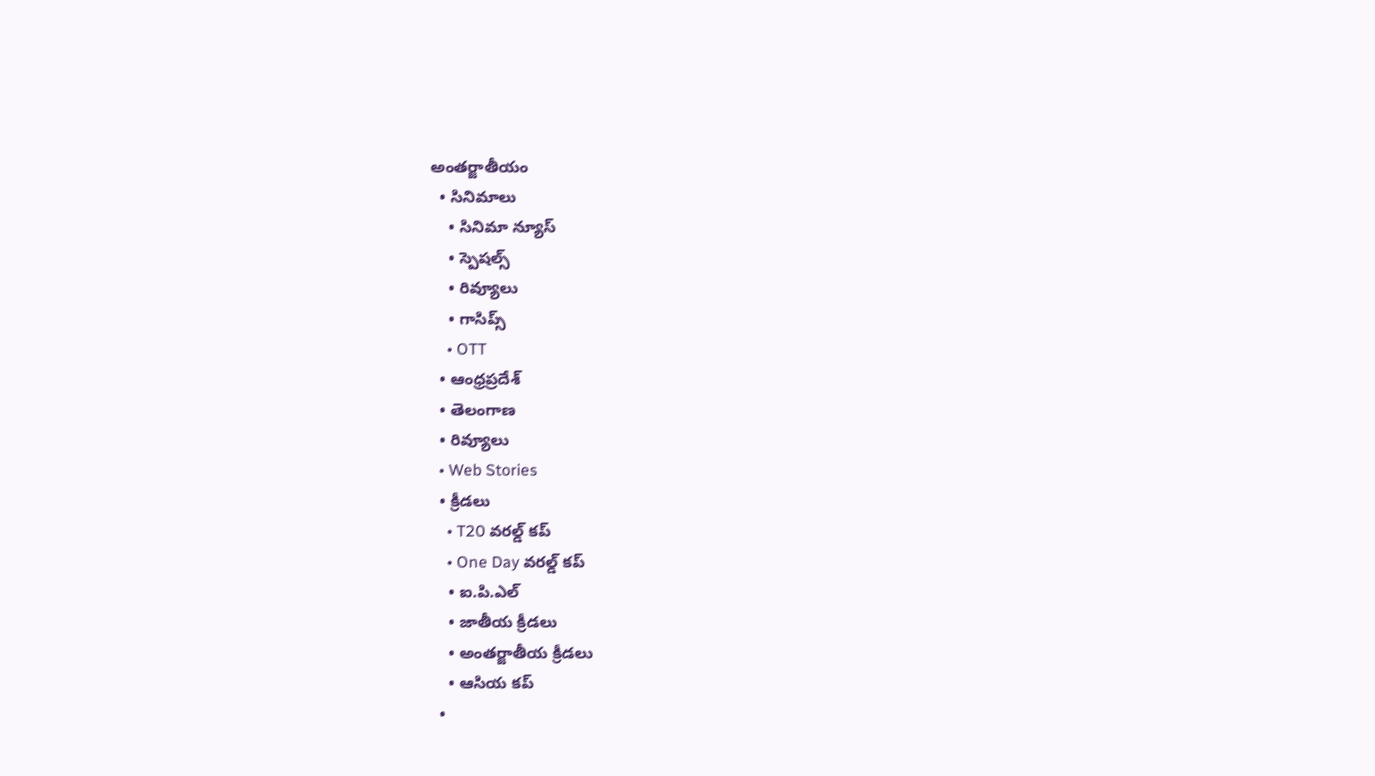అంతర్జాతీయం
  • సినిమాలు
    • సినిమా న్యూస్
    • స్పెషల్స్
    • రివ్యూలు
    • గాసిప్స్
    • OTT
  • ఆంధ్రప్రదేశ్
  • తెలంగాణ
  • రివ్యూలు
  • Web Stories
  • క్రీడలు
    • T20 వరల్డ్ కప్
    • One Day వరల్డ్ కప్
    • ఐ.పి.ఎల్
    • జాతీయ క్రీడలు
    • అంతర్జాతీయ క్రీడలు
    • ఆసియ కప్
  •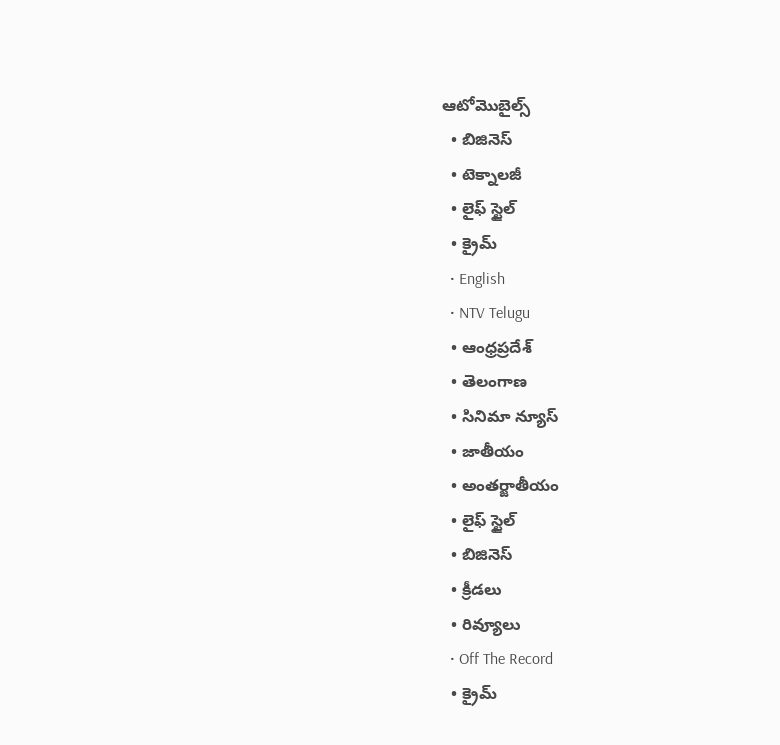ఆటోమొబైల్స్
  • బిజినెస్‌
  • టెక్నాలజీ
  • లైఫ్ స్టైల్
  • క్రైమ్
  • English
  • NTV Telugu
  • ఆంధ్రప్రదేశ్
  • తెలంగాణ
  • సినిమా న్యూస్
  • జాతీయం
  • అంతర్జాతీయం
  • లైఫ్ స్టైల్
  • బిజినెస్‌
  • క్రీడలు
  • రివ్యూలు
  • Off The Record
  • క్రైమ్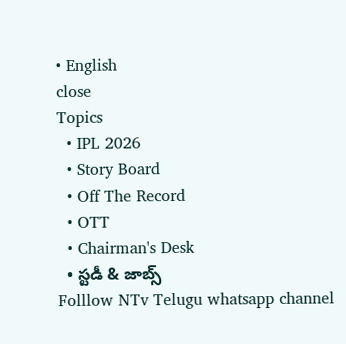• English
close
Topics
  • IPL 2026
  • Story Board
  • Off The Record
  • OTT
  • Chairman's Desk
  • స్టడీ & జాబ్స్
Folllow NTv Telugu whatsapp channel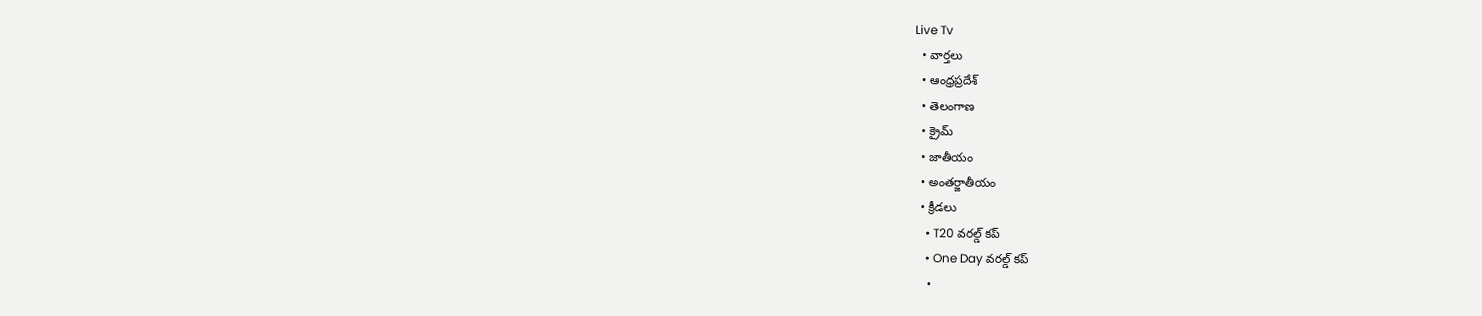Live Tv
  • వార్తలు
  • ఆంధ్రప్రదేశ్
  • తెలంగాణ
  • క్రైమ్
  • జాతీయం
  • అంతర్జాతీయం
  • క్రీడలు
    • T20 వరల్డ్ కప్
    • One Day వరల్డ్ కప్
    •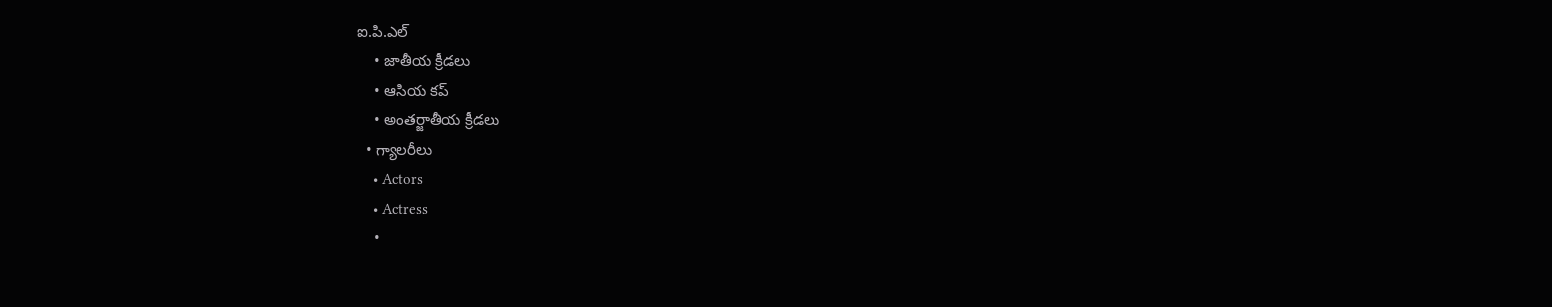ఐ.పి.ఎల్
    • జాతీయ క్రీడలు
    • ఆసియ కప్
    • అంతర్జాతీయ క్రీడలు
  • గ్యాలరీలు
    • Actors
    • Actress
    •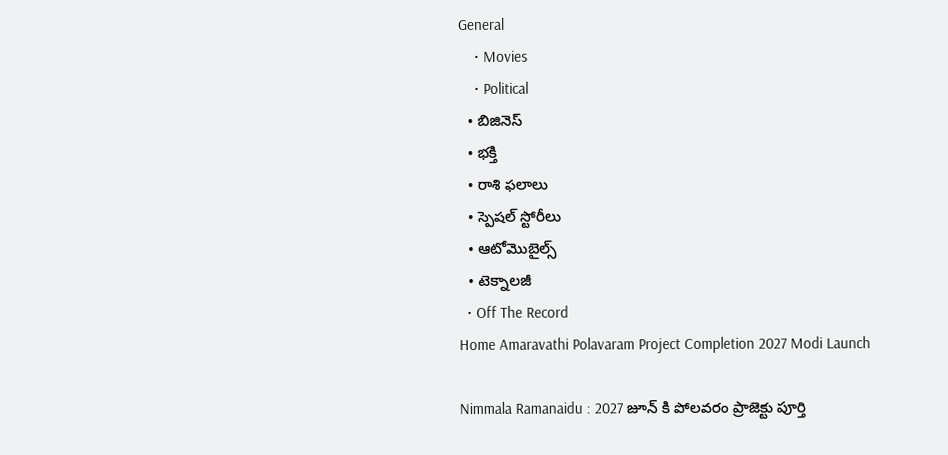General
    • Movies
    • Political
  • బిజినెస్‌
  • భక్తి
  • రాశి ఫలాలు
  • స్పెషల్‌ స్టోరీలు
  • ఆటోమొబైల్స్
  • టెక్నాలజీ
  • Off The Record
Home Amaravathi Polavaram Project Completion 2027 Modi Launch

Nimmala Ramanaidu : 2027 జూన్ కి పోలవరం ప్రాజెక్టు పూర్తి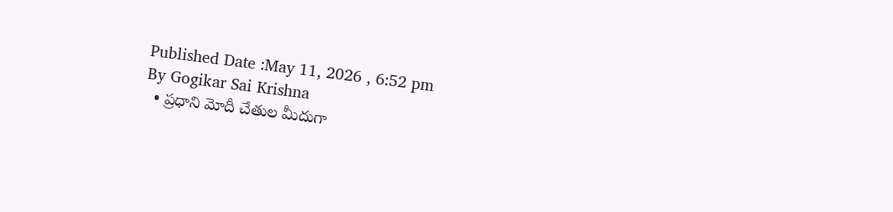Published Date :May 11, 2026 , 6:52 pm
By Gogikar Sai Krishna
  • ప్రధాని మోదీ చేతుల మీదుగా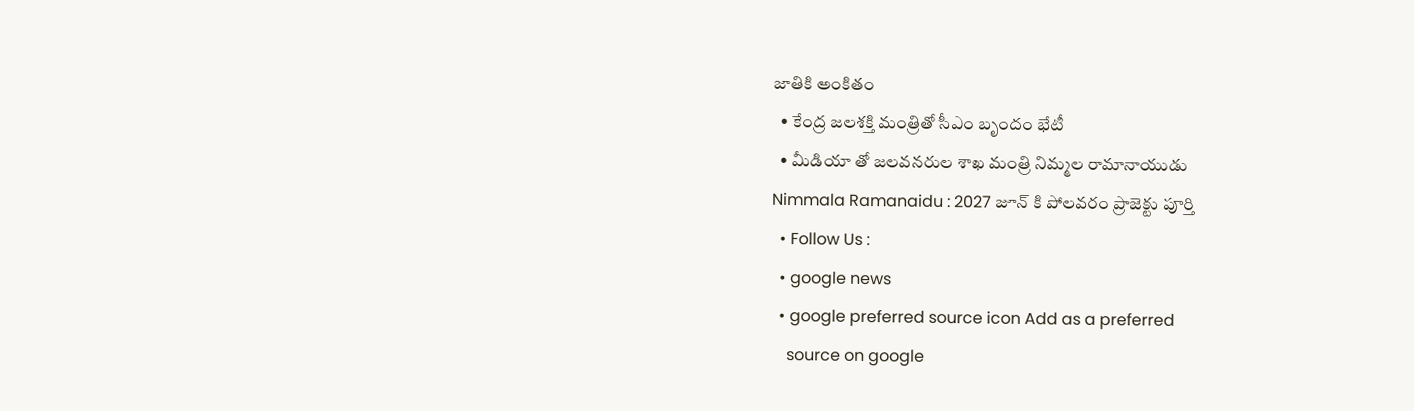జాతికి అంకితం
  • కేంద్ర జలశక్తి మంత్రితో సీఎం బృందం భేటీ
  • మీడియా తో జలవనరుల శాఖ మంత్రి నిమ్మల రామానాయుడు
Nimmala Ramanaidu : 2027 జూన్ కి పోలవరం ప్రాజెక్టు పూర్తి
  • Follow Us :
  • google news
  • google preferred source icon Add as a preferred
    source on google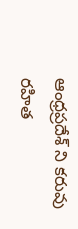ఆంధ్రప్రదేశ్ ని కరువు రహిత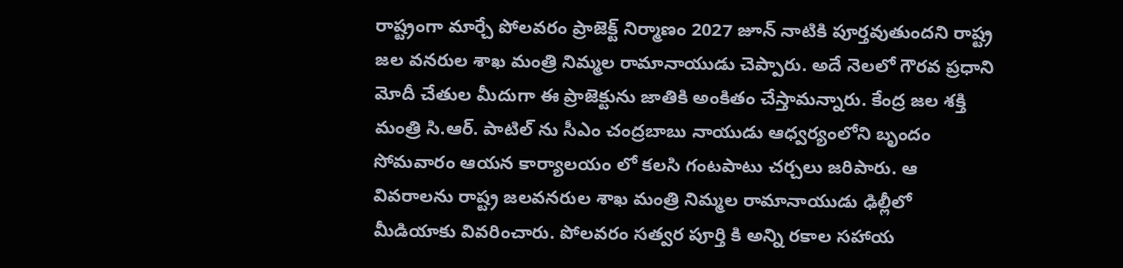రాష్ట్రంగా మార్చే పోలవరం ప్రాజెక్ట్ నిర్మాణం 2027 జూన్ నాటికి పూర్తవుతుందని రాష్ట్ర జల వనరుల శాఖ మంత్రి నిమ్మల రామానాయుడు చెప్పారు. అదే నెలలో గౌరవ ప్రధాని మోదీ చేతుల మీదుగా ఈ ప్రాజెక్టును జాతికి అంకితం చేస్తామన్నారు. కేంద్ర జల శక్తి మంత్రి సి.ఆర్. పాటిల్ ను సీఎం చంద్రబాబు నాయుడు ఆధ్వర్యంలోని బృందం సోమవారం ఆయన కార్యాలయం లో కలసి గంటపాటు చర్చలు జరిపారు. ఆ వివరాలను రాష్ట్ర జలవనరుల శాఖ మంత్రి నిమ్మల రామానాయుడు ఢిల్లీలో మీడియాకు వివరించారు. పోలవరం సత్వర పూర్తి కి అన్ని రకాల సహాయ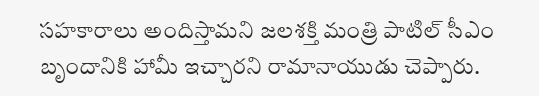సహకారాలు అందిస్తామని జలశక్తి మంత్రి పాటిల్ సీఎం బృందానికి హామీ ఇచ్చారని రామానాయుడు చెప్పారు.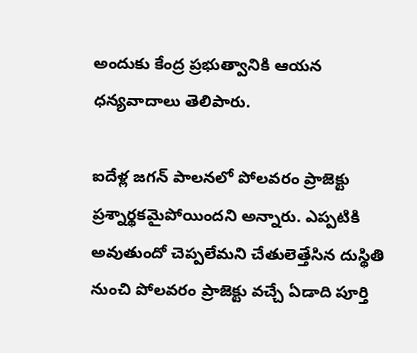అందుకు కేంద్ర ప్రభుత్వానికి ఆయన ధన్యవాదాలు తెలిపారు.

ఐదేళ్ల జగన్ పాలనలో పోలవరం ప్రాజెక్టు ప్రశ్నార్థకమైపోయిందని అన్నారు. ఎప్పటికి అవుతుందో చెప్పలేమని చేతులెత్తేసిన దుస్థితి నుంచి పోలవరం ప్రాజెక్టు వచ్చే ఏడాది పూర్తి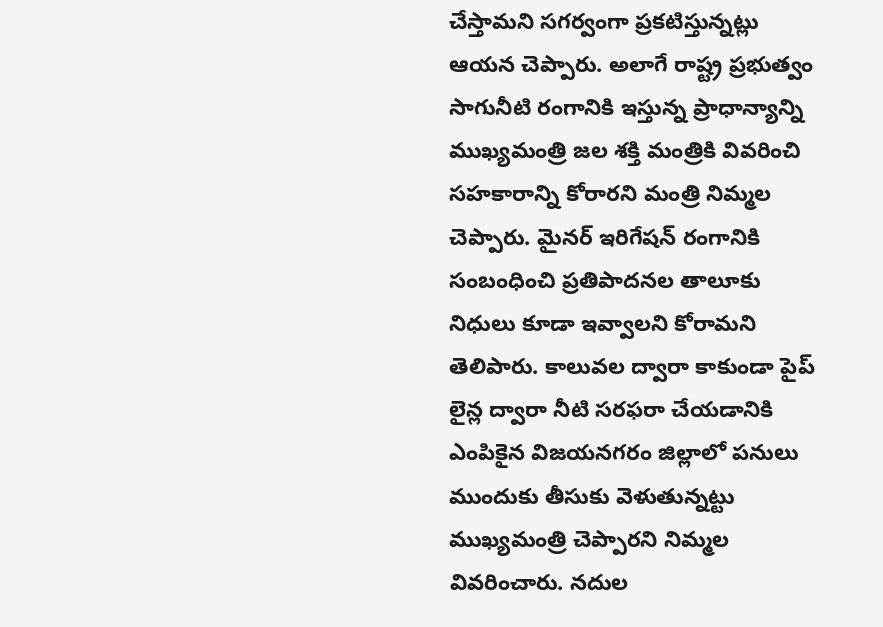చేస్తామని సగర్వంగా ప్రకటిస్తున్నట్లు ఆయన చెప్పారు. అలాగే రాష్ట్ర ప్రభుత్వం సాగునీటి రంగానికి ఇస్తున్న ప్రాధాన్యాన్ని ముఖ్యమంత్రి జల శక్తి మంత్రికి వివరించి సహకారాన్ని కోరారని మంత్రి నిమ్మల చెప్పారు. మైనర్ ఇరిగేషన్ రంగానికి సంబంధించి ప్రతిపాదనల తాలూకు నిధులు కూడా ఇవ్వాలని కోరామని తెలిపారు. కాలువల ద్వారా కాకుండా పైప్ లైన్ల ద్వారా నీటి సరఫరా చేయడానికి ఎంపికైన విజయనగరం జిల్లాలో పనులు ముందుకు తీసుకు వెళుతున్నట్టు ముఖ్యమంత్రి చెప్పారని నిమ్మల వివరించారు. నదుల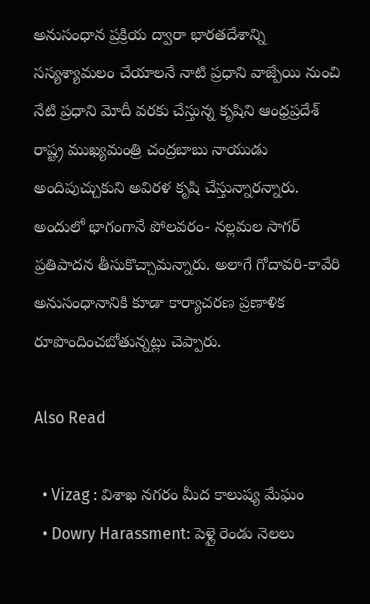అనుసంధాన ప్రక్రియ ద్వారా భారతదేశాన్ని సస్యశ్యామలం చేయాలనే నాటి ప్రధాని వాజ్పేయి నుంచి నేటి ప్రధాని మోదీ వరకు చేస్తున్న కృషిని ఆంధ్రప్రదేశ్ రాష్ట్ర ముఖ్యమంత్రి చంద్రబాబు నాయుడు అందిపుచ్చుకుని అవిరళ కృషి చేస్తున్నారన్నారు. అందులో భాగంగానే పోలవరం- నల్లమల సాగర్ ప్రతిపాదన తీసుకొచ్చామన్నారు. అలాగే గోదావరి-కావేరి అనుసంధానానికి కూడా కార్యాచరణ ప్రణాళిక రూపొందించబోతున్నట్లు చెప్పారు.

Also Read

  • Vizag : విశాఖ నగరం మీద కాలుష్య మేఘం
  • Dowry Harassment: పెళ్లై రెండు నెలలు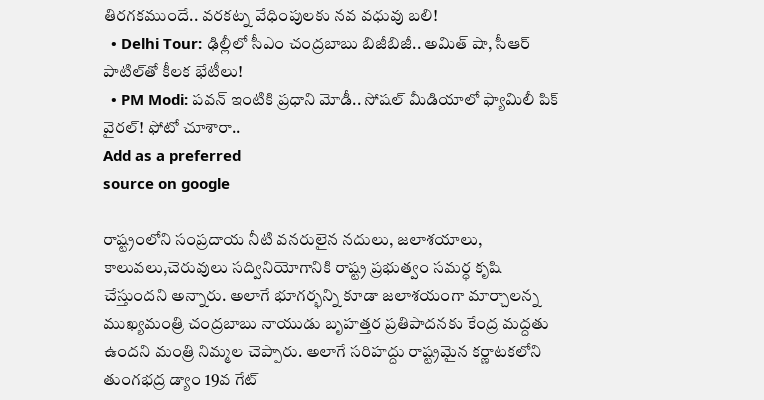తిరగకముందే.. వరకట్న వేధింపులకు నవ వధువు బలి!
  • Delhi Tour: ఢిల్లీలో సీఎం చంద్రబాబు బిజీబిజీ.. అమిత్ షా, సీఆర్ పాటిల్‌తో కీలక భేటీలు!
  • PM Modi: పవన్ ఇంటికి ప్రధాని మోడీ.. సోషల్ మీడియాలో ఫ్యామిలీ పిక్ వైరల్! ఫోటో చూశారా..
Add as a preferred
source on google

రాష్ట్రంలోని సంప్రదాయ నీటి వనరులైన నదులు, జలాశయాలు, కాలువలు,చెరువులు సద్వినియోగానికి రాష్ట్ర ప్రభుత్వం సమర్ధ కృషి చేస్తుందని అన్నారు. అలాగే భూగర్భన్ని కూడా జలాశయంగా మార్చాలన్న ముఖ్యమంత్రి చంద్రబాబు నాయుడు బృహత్తర ప్రతిపాదనకు కేంద్ర మద్దతు ఉందని మంత్రి నిమ్మల చెప్పారు. అలాగే సరిహద్దు రాష్ట్రమైన కర్ణాటకలోని తుంగభద్ర డ్యాం 19వ గేట్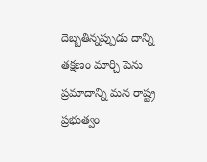దెబ్బతిన్నప్పుడు దాన్ని తక్షణం మార్చి పెను ప్రమాదాన్ని మన రాష్ట్ర ప్రభుత్వం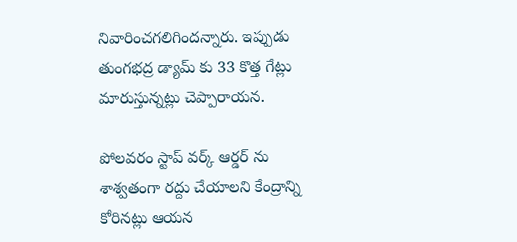నివారించగలిగిందన్నారు. ఇప్పుడు తుంగభద్ర డ్యామ్ కు 33 కొత్త గేట్లు మారుస్తున్నట్లు చెప్పారాయన.

పోలవరం స్టాప్ వర్క్ ఆర్డర్ ను శాశ్వతంగా రద్దు చేయాలని కేంద్రాన్ని కోరినట్లు ఆయన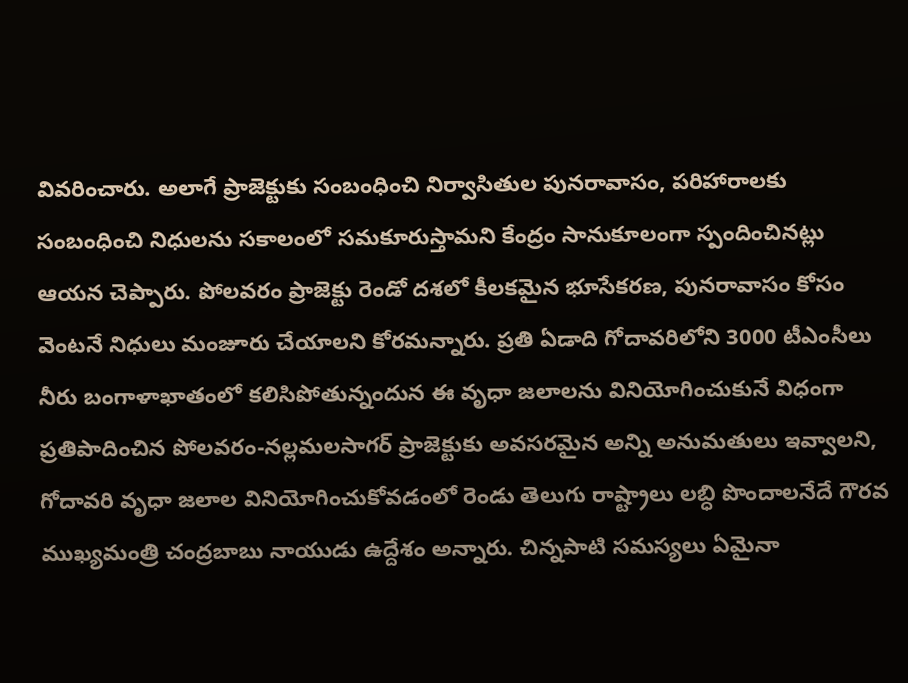వివరించారు. అలాగే ప్రాజెక్టుకు సంబంధించి నిర్వాసితుల పునరావాసం, పరిహారాలకు సంబంధించి నిధులను సకాలంలో సమకూరుస్తామని కేంద్రం సానుకూలంగా స్పందించినట్లు ఆయన చెప్పారు. పోలవరం ప్రాజెక్టు రెండో దశలో కీలకమైన భూసేకరణ, పునరావాసం కోసం వెంటనే నిధులు మంజూరు చేయాలని కోరమన్నారు. ప్రతి ఏడాది గోదావరిలోని 3000 టీఎంసీలు నీరు బంగాళాఖాతంలో కలిసిపోతున్నందున ఈ వృధా జలాలను వినియోగించుకునే విధంగా ప్రతిపాదించిన పోలవరం-నల్లమలసాగర్ ప్రాజెక్టుకు అవసరమైన అన్ని అనుమతులు ఇవ్వాలని, గోదావరి వృధా జలాల వినియోగించుకోవడంలో రెండు తెలుగు రాష్ట్రాలు లబ్ధి పొందాలనేదే గౌరవ ముఖ్యమంత్రి చంద్రబాబు నాయుడు ఉద్దేశం అన్నారు. చిన్నపాటి సమస్యలు ఏమైనా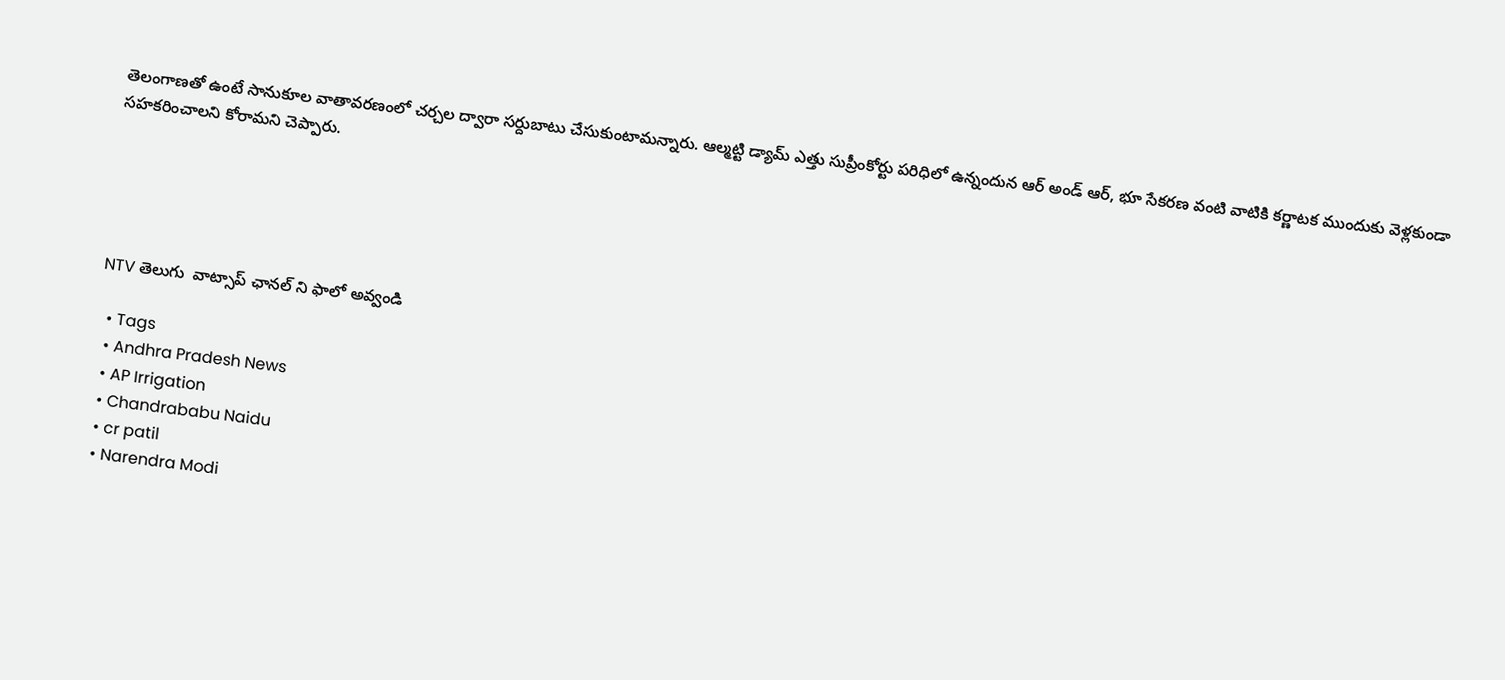తెలంగాణతో ఉంటే సానుకూల వాతావరణంలో చర్చల ద్వారా సర్దుబాటు చేసుకుంటామన్నారు. ఆల్మట్టి డ్యామ్ ఎత్తు సుప్రీంకోర్టు పరిధిలో ఉన్నందున ఆర్ అండ్ ఆర్, భూ సేకరణ వంటి వాటికి కర్ణాటక ముందుకు వెళ్లకుండా సహకరించాలని కోరామని చెప్పారు.





NTV తెలుగు  వాట్సాప్ ఛానల్ ని ఫాలో అవ్వండి

  • Tags
  • Andhra Pradesh News
  • AP Irrigation
  • Chandrababu Naidu
  • cr patil
  • Narendra Modi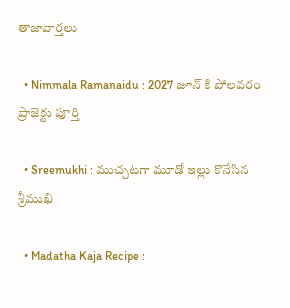తాజావార్తలు

  • Nimmala Ramanaidu : 2027 జూన్ కి పోలవరం ప్రాజెక్టు పూర్తి

  • Sreemukhi : ముచ్చటగా మూడో ఇల్లు కొనేసిన శ్రీముఖి

  • Madatha Kaja Recipe :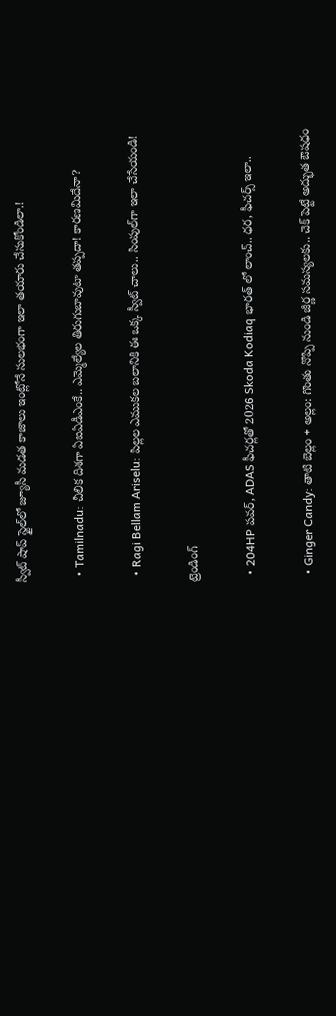స్వీట్ షాప్ స్టైల్‌లో జ్యూసీ మడత కాజాలు ఇంట్లోనే సులభంగా ఇలా తయారు చేసుకోండిలా.!

  • Tamilnadu: చీలిక దిశగా ఏఐఏడీఎంకే.. ఎమ్మెల్యేల తిరుగుబావుటా తప్పదా! కారణమిదేనా?

  • Ragi Bellam Ariselu: పిల్లల ఎముకల బలానికి ఈ ఒక్క స్వీట్ చాలు.. సింపుల్‌గా ఇలా చేసేయండి!

ట్రెండింగ్‌

  • 204HP పవర్, ADAS ఫీచర్లతో 2026 Skoda Kodiaq భారత్ లో లాంచ్.. ధర, ఫీచర్స్ ఇలా..

  • Ginger Candy: తాటి బెల్లం + అల్లం: గొంతు నొప్పి నుండి జీర్ణ సమస్యలకు.. చెక్ పెట్టే అద్భుత ఔషధం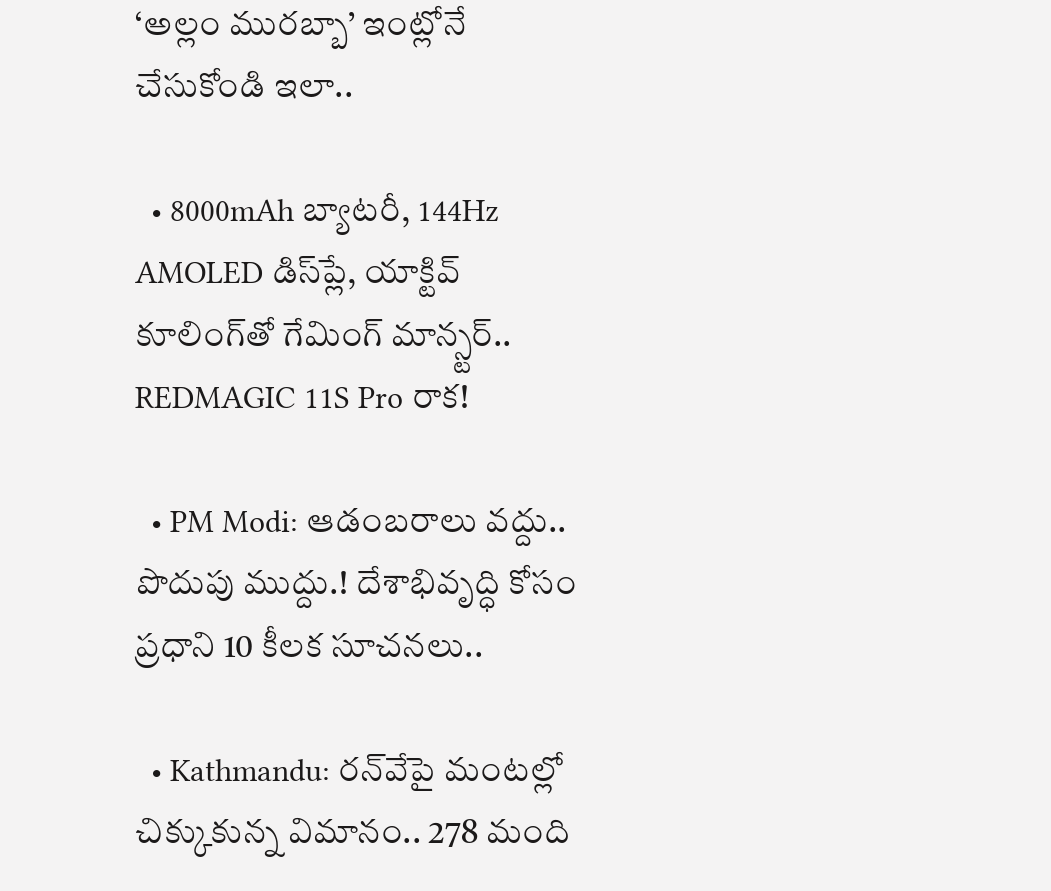‘అల్లం మురబ్బా’ ఇంట్లోనే చేసుకోండి ఇలా..

  • 8000mAh బ్యాటరీ, 144Hz AMOLED డిస్‌ప్లే, యాక్టివ్ కూలింగ్‌తో గేమింగ్ మాన్స్టర్.. REDMAGIC 11S Pro రాక!

  • PM Modi: ఆడంబరాలు వద్దు.. పొదుపు ముద్దు.! దేశాభివృద్ధి కోసం ప్రధాని 10 కీలక సూచనలు..

  • Kathmandu: రన్‌వేపై మంటల్లో చిక్కుకున్న విమానం.. 278 మంది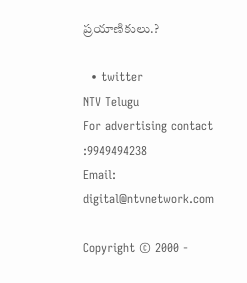ప్రయాణికులు.?

  • twitter
NTV Telugu
For advertising contact :9949494238
Email: digital@ntvnetwork.com

Copyright © 2000 -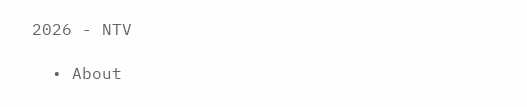2026 - NTV

  • About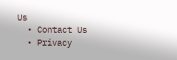Us
  • Contact Us
  • Privacy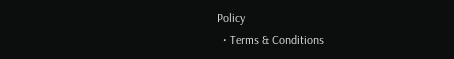Policy
  • Terms & Conditions